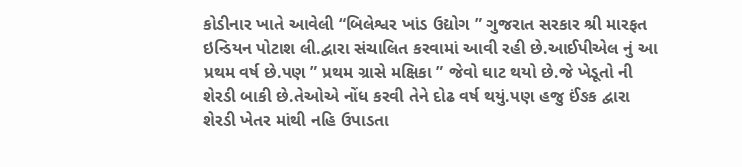કોડીનાર ખાતે આવેલી “બિલેશ્વર ખાંડ ઉદ્યોગ ” ગુજરાત સરકાર શ્રી મારફત ઇન્ડિયન પોટાશ લી.દ્વારા સંચાલિત કરવામાં આવી રહી છે.આઈપીએલ નું આ પ્રથમ વર્ષ છે.પણ ” પ્રથમ ગ્રાસે મક્ષિકા ” જેવો ઘાટ થયો છે.જે ખેડૂતો ની શેરડી બાકી છે.તેઓએ નોંધ કરવી તેને દોઢ વર્ષ થયું.પણ હજુ ઈંઙક દ્વારા શેરડી ખેતર માંથી નહિ ઉપાડતા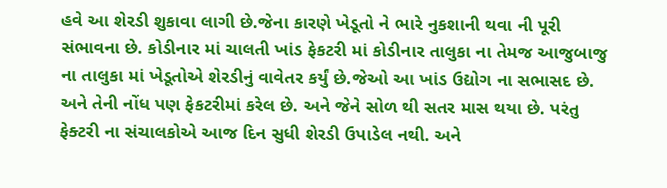હવે આ શેરડી શુકાવા લાગી છે.જેના કારણે ખેડૂતો ને ભારે નુકશાની થવા ની પૂરી સંભાવના છે. કોડીનાર માં ચાલતી ખાંડ ફેકટરી માં કોડીનાર તાલુકા ના તેમજ આજુબાજુ ના તાલુકા માં ખેડૂતોએ શેરડીનું વાવેતર કર્યું છે.જેઓ આ ખાંડ ઉદ્યોગ ના સભાસદ છે. અને તેની નોંધ પણ ફેકટરીમાં કરેલ છે. અને જેને સોળ થી સતર માસ થયા છે. પરંતુ ફેક્ટરી ના સંચાલકોએ આજ દિન સુધી શેરડી ઉપાડેલ નથી. અને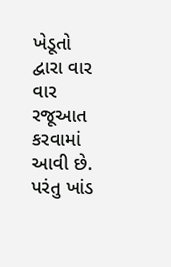ખેડૂતો દ્વારા વાર વાર રજૂઆત કરવામાં આવી છે. પરંતુ ખાંડ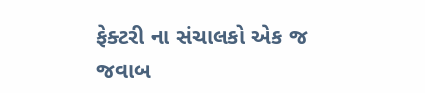ફેક્ટરી ના સંચાલકો એક જ જવાબ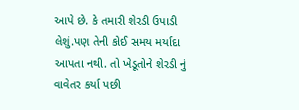આપે છે. કે તમારી શેરડી ઉપાડી લેશું.પણ તેની કોઈ સમય મર્યાદા આપતા નથી. તો ખેડૂતોને શેરડી નું વાવેતર કર્યા પછી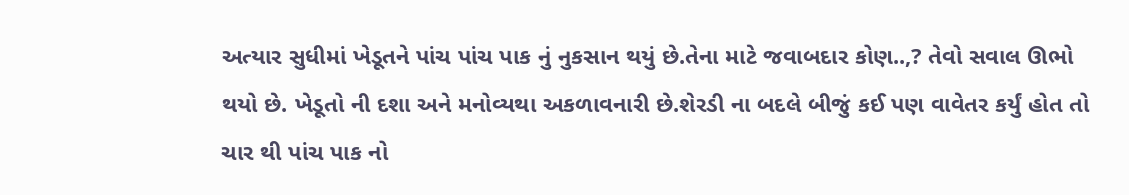અત્યાર સુધીમાં ખેડૂતને પાંચ પાંચ પાક નું નુકસાન થયું છે.તેના માટે જવાબદાર કોણ..,? તેવો સવાલ ઊભો થયો છે. ખેડૂતો ની દશા અને મનોવ્યથા અકળાવનારી છે.શેરડી ના બદલે બીજું કઈ પણ વાવેતર કર્યું હોત તો ચાર થી પાંચ પાક નો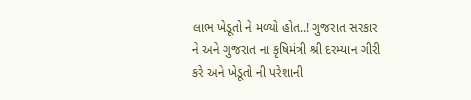લાભ ખેડૂતો ને મળ્યો હોત..! ગુજરાત સરકાર ને અને ગુજરાત ના કૃષિમંત્રી શ્રી દરમ્યાન ગીરી કરે અને ખેડૂતો ની પરેશાની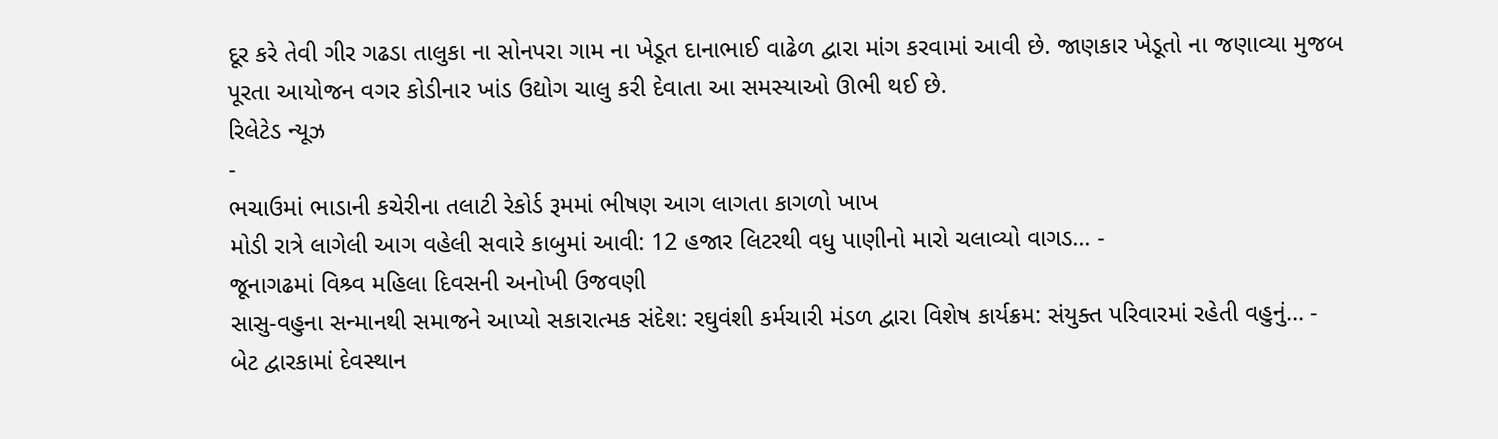દૂર કરે તેવી ગીર ગઢડા તાલુકા ના સોનપરા ગામ ના ખેડૂત દાનાભાઈ વાઢેળ દ્વારા માંગ કરવામાં આવી છે. જાણકાર ખેડૂતો ના જણાવ્યા મુજબ પૂરતા આયોજન વગર કોડીનાર ખાંડ ઉદ્યોગ ચાલુ કરી દેવાતા આ સમસ્યાઓ ઊભી થઈ છે.
રિલેટેડ ન્યૂઝ
-
ભચાઉમાં ભાડાની કચેરીના તલાટી રેકોર્ડ રૂમમાં ભીષણ આગ લાગતા કાગળો ખાખ
મોડી રાત્રે લાગેલી આગ વહેલી સવારે કાબુમાં આવી: 12 હજાર લિટરથી વધુ પાણીનો મારો ચલાવ્યો વાગડ... -
જૂનાગઢમાં વિશ્ર્વ મહિલા દિવસની અનોખી ઉજવણી
સાસુ-વહુના સન્માનથી સમાજને આપ્યો સકારાત્મક સંદેશ: રઘુવંશી કર્મચારી મંડળ દ્વારા વિશેષ કાર્યક્રમ: સંયુક્ત પરિવારમાં રહેતી વહુનું... -
બેટ દ્વારકામાં દેવસ્થાન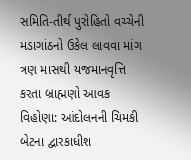સમિતિ-તીર્થ પુરોહિતો વચ્ચેની મડાગાંઠનો ઉકેલ લાવવા માંગ
ત્રણ માસથી યજમાનવૃત્તિ કરતા બ્રાહ્મણો આવક વિહોણા: આંદોલનની ચિમકી બેટના દ્વારકાધીશ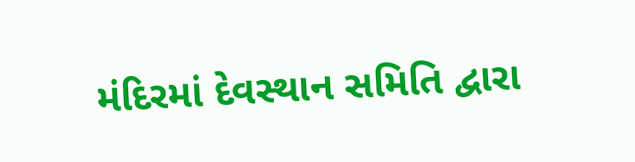મંદિરમાં દેવસ્થાન સમિતિ દ્વારા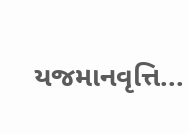યજમાનવૃત્તિ...